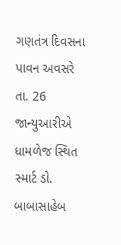ગણતંત્ર દિવસના પાવન અવસરે તા. 26 જાન્યુઆરીએ ધામળેજ સ્થિત સ્માર્ટ ડો. બાબાસાહેબ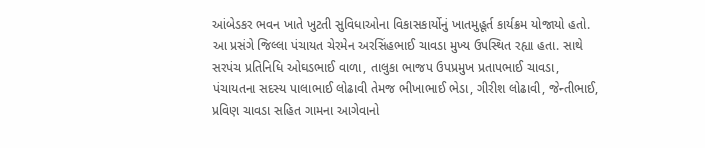આંબેડકર ભવન ખાતે ખુટતી સુવિધાઓના વિકાસકાર્યોનું ખાતમુહૂર્ત કાર્યક્રમ યોજાયો હતો. આ પ્રસંગે જિલ્લા પંચાયત ચેરમેન અરસિંહભાઈ ચાવડા મુખ્ય ઉપસ્થિત રહ્યા હતા. સાથે સરપંચ પ્રતિનિધિ ઓઘડભાઈ વાળા, તાલુકા ભાજપ ઉપપ્રમુખ પ્રતાપભાઈ ચાવડા, પંચાયતના સદસ્ય પાલાભાઈ લોઢાવી તેમજ ભીખાભાઈ ભેડા, ગીરીશ લોઢાવી, જેન્તીભાઈ, પ્રવિણ ચાવડા સહિત ગામના આગેવાનો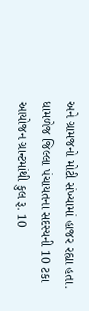અને ગ્રામજનો મોટી સંખ્યામાં હાજર રહ્યા હતા. ધામળેજ જિલ્લા પંચાયતના સદસ્યની 10 ટકા આયોજન ગ્રાન્ટમાંથી કુલ રૂ. 10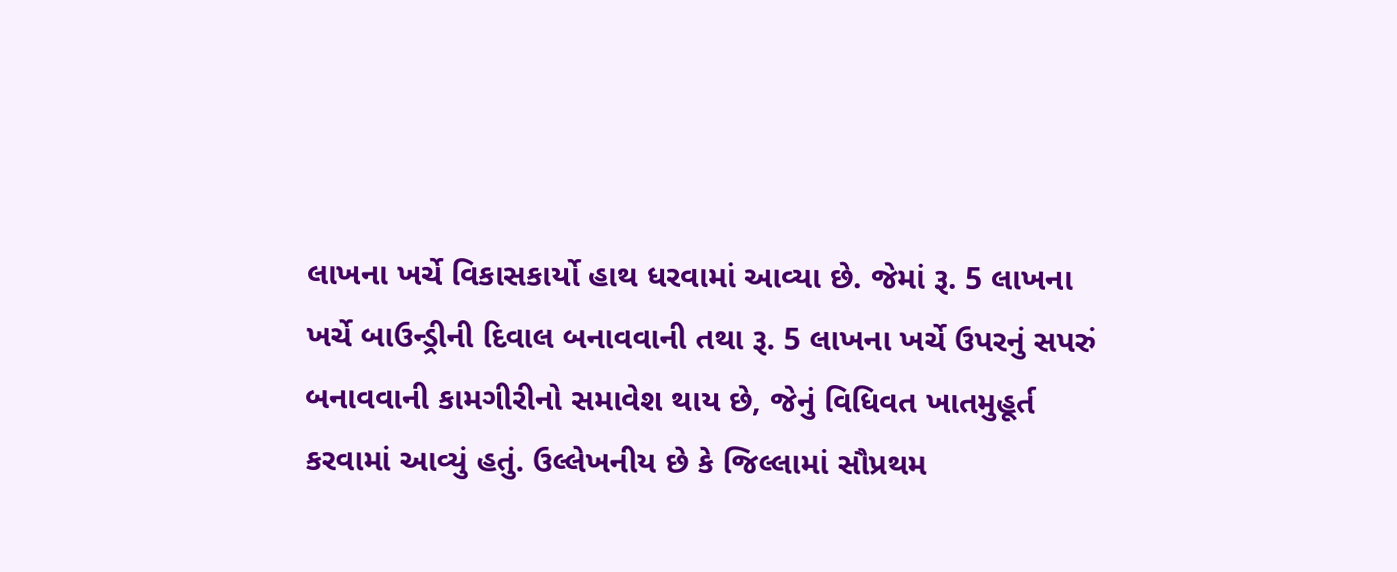લાખના ખર્ચે વિકાસકાર્યો હાથ ધરવામાં આવ્યા છે. જેમાં રૂ. 5 લાખના ખર્ચે બાઉન્ડ્રીની દિવાલ બનાવવાની તથા રૂ. 5 લાખના ખર્ચે ઉપરનું સપરું બનાવવાની કામગીરીનો સમાવેશ થાય છે, જેનું વિધિવત ખાતમુહૂર્ત કરવામાં આવ્યું હતું. ઉલ્લેખનીય છે કે જિલ્લામાં સૌપ્રથમ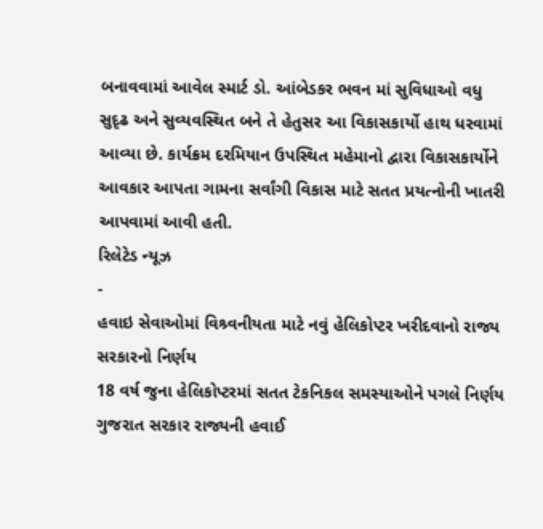બનાવવામાં આવેલ સ્માર્ટ ડો. આંબેડકર ભવન માં સુવિધાઓ વધુ સુદૃઢ અને સુવ્યવસ્થિત બને તે હેતુસર આ વિકાસકાર્યો હાથ ધરવામાં આવ્યા છે. કાર્યક્રમ દરમિયાન ઉપસ્થિત મહેમાનો દ્વારા વિકાસકાર્યોને આવકાર આપતા ગામના સર્વાંગી વિકાસ માટે સતત પ્રયત્નોની ખાતરી આપવામાં આવી હતી.
રિલેટેડ ન્યૂઝ
-
હવાઇ સેવાઓમાં વિશ્ર્વનીયતા માટે નવું હેલિકોપ્ટર ખરીદવાનો રાજ્ય સરકારનો નિર્ણય
18 વર્ષ જુના હેલિકોપ્ટરમાં સતત ટેકનિકલ સમસ્યાઓને પગલે નિર્ણય ગુજરાત સરકાર રાજ્યની હવાઈ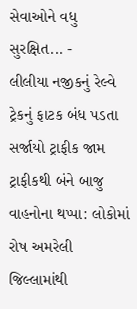સેવાઓને વધુ સુરક્ષિત... -
લીલીયા નજીકનું રેલ્વે ટ્રેકનું ફાટક બંધ પડતા સર્જાયો ટ્રાફીક જામ
ટ્રાફીકથી બંને બાજુ વાહનોના થપ્પા: લોકોમાં રોષ અમરેલી જિલ્લામાંથી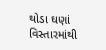થોડા ઘણાં વિસ્તારમાંથી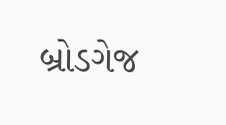બ્રોડગેજ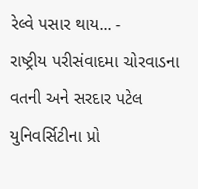રેલ્વે પસાર થાય... -
રાષ્ટ્રીય પરીસંવાદમા ચોરવાડના વતની અને સરદાર પટેલ યુનિવર્સિટીના પ્રો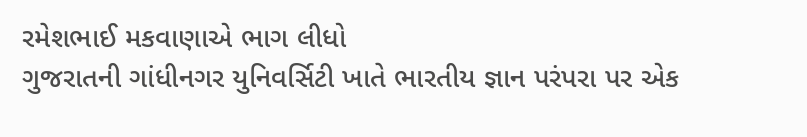રમેશભાઈ મકવાણાએ ભાગ લીધો
ગુજરાતની ગાંધીનગર યુનિવર્સિટી ખાતે ભારતીય જ્ઞાન પરંપરા પર એક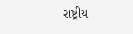રાષ્ટ્રીય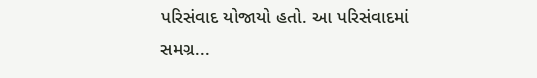પરિસંવાદ યોજાયો હતો. આ પરિસંવાદમાં સમગ્ર...